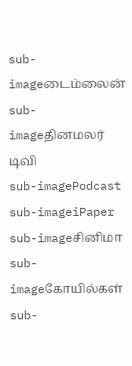sub-imageடைம்லைன்
sub-imageதினமலர் டிவி
sub-imagePodcast
sub-imageiPaper
sub-imageசினிமா
sub-imageகோயில்கள்
sub-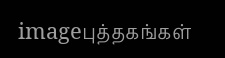imageபுத்தகங்கள்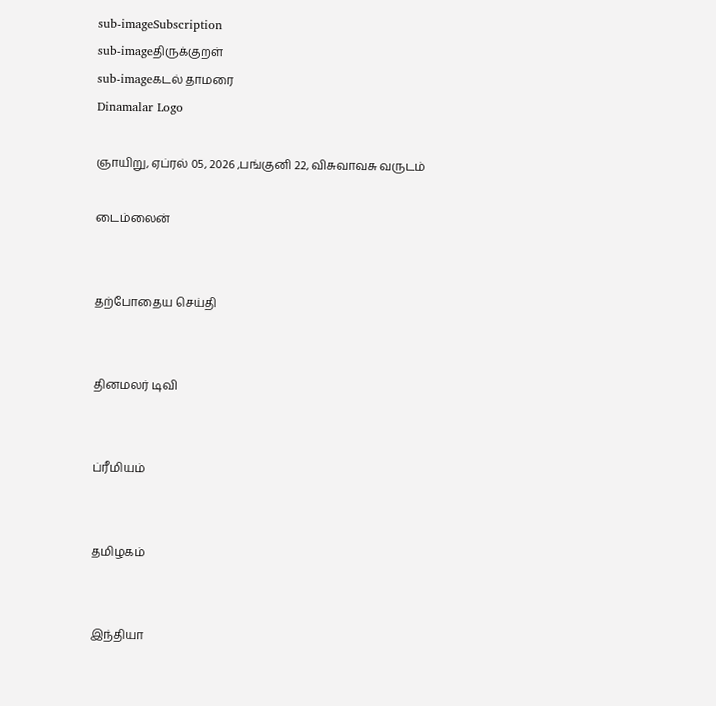sub-imageSubscription
sub-imageதிருக்குறள்
sub-imageகடல் தாமரை
Dinamalar Logo

ஞாயிறு, ஏப்ரல் 05, 2026 ,பங்குனி 22, விசுவாவசு வருடம்

டைம்லைன்


தற்போதைய செய்தி


தினமலர் டிவி


ப்ரீமியம்


தமிழகம்


இந்தியா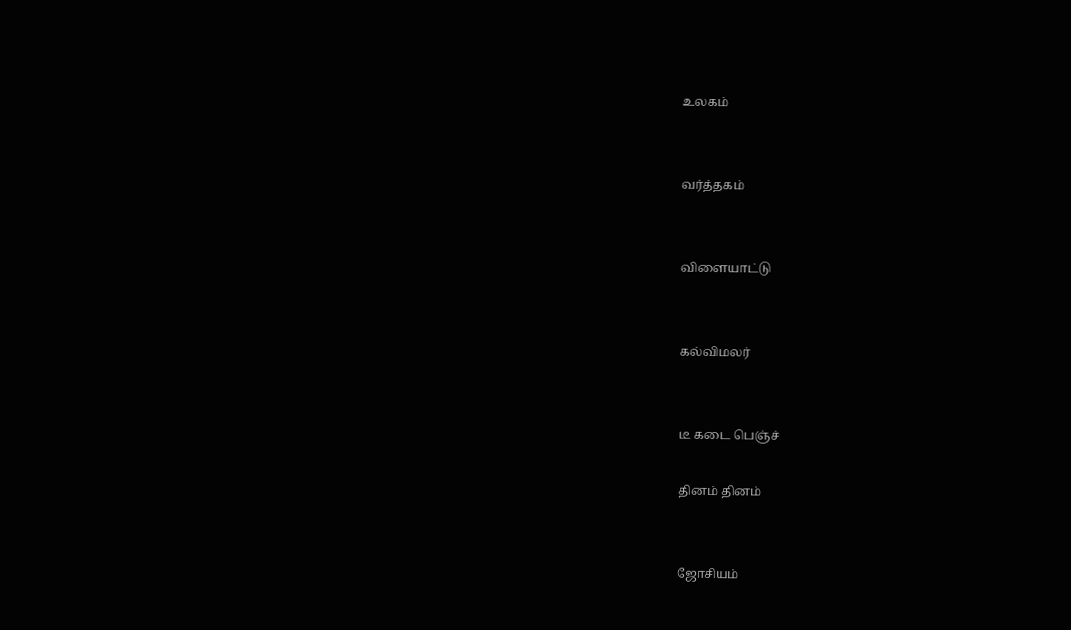உலகம்


வர்த்தகம்


விளையாட்டு


கல்விமலர்


டீ கடை பெஞ்ச்

தினம் தினம்


ஜோசியம்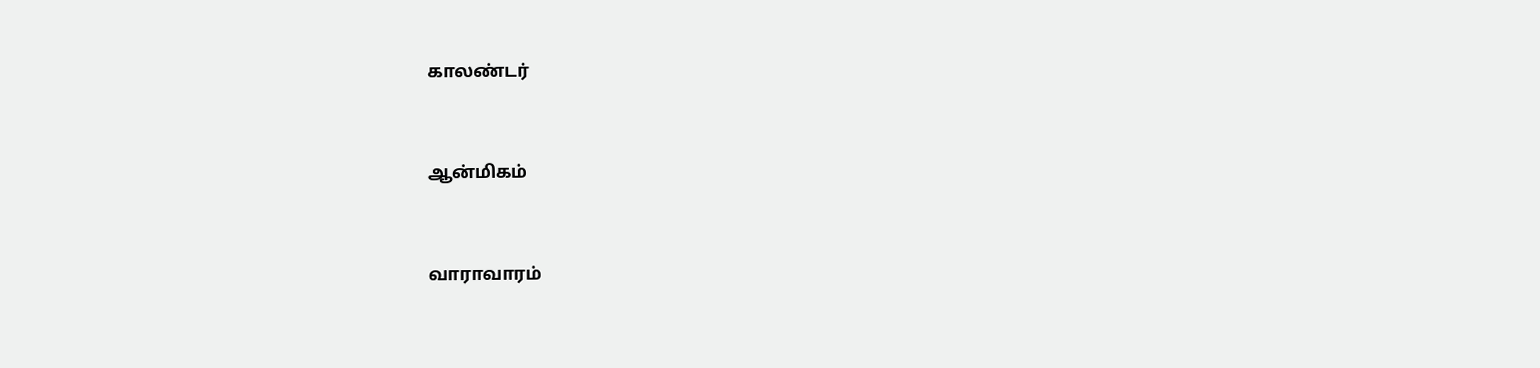காலண்டர்


ஆன்மிகம்


வாராவாரம்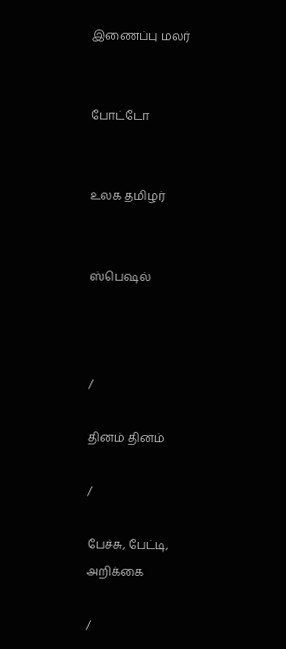இணைப்பு மலர்


போட்டோ


உலக தமிழர்


ஸ்பெஷல்



/

தினம் தினம்

/

பேச்சு, பேட்டி, அறிக்கை

/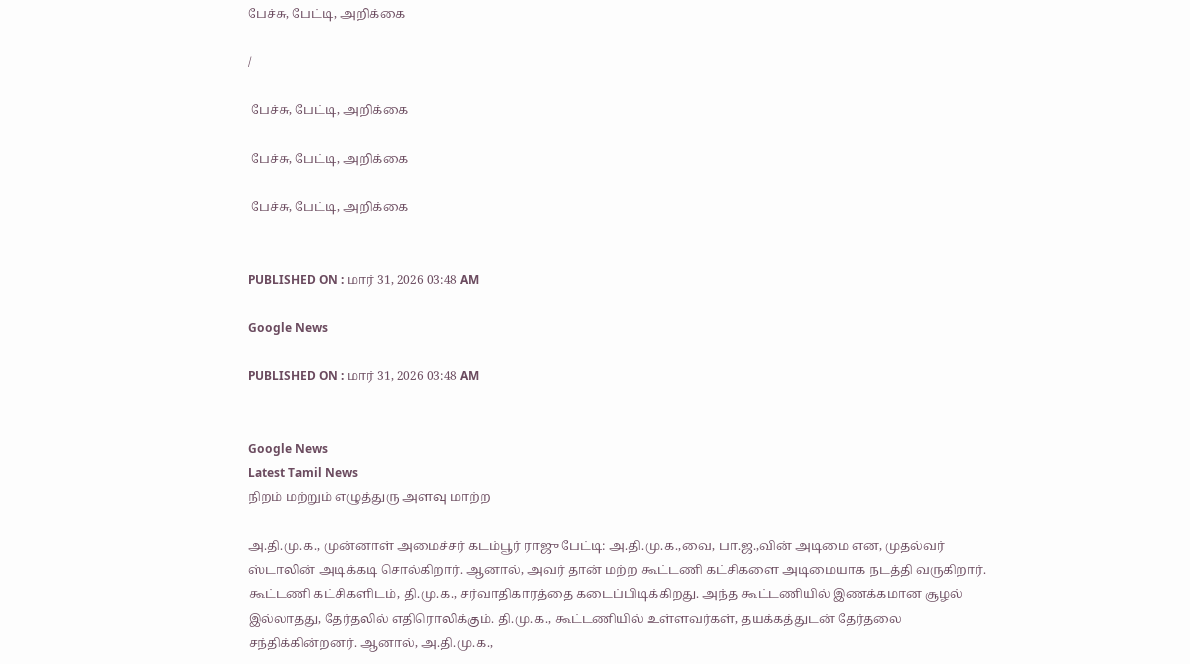பேச்சு, பேட்டி, அறிக்கை

/

 பேச்சு, பேட்டி, அறிக்கை

 பேச்சு, பேட்டி, அறிக்கை

 பேச்சு, பேட்டி, அறிக்கை


PUBLISHED ON : மார் 31, 2026 03:48 AM

Google News

PUBLISHED ON : மார் 31, 2026 03:48 AM


Google News
Latest Tamil News
நிறம் மற்றும் எழுத்துரு அளவு மாற்ற

அ.தி.மு.க., முன்னாள் அமைச்சர் கடம்பூர் ராஜு பேட்டி: அ.தி.மு.க.,வை, பா.ஜ.,வின் அடிமை என, முதல்வர் ஸ்டாலின் அடிக்கடி சொல்கிறார். ஆனால், அவர் தான் மற்ற கூட்டணி கட்சிகளை அடிமையாக நடத்தி வருகிறார். கூட்டணி கட்சிகளிடம், தி.மு.க., சர்வாதிகாரத்தை கடைப்பிடிக்கிறது. அந்த கூட்டணியில் இணக்கமான சூழல் இல்லாதது, தேர்தலில் எதிரொலிக்கும். தி.மு.க., கூட்டணியில் உள்ளவர்கள், தயக்கத்துடன் தேர்தலை சந்திக்கின்றனர். ஆனால், அ.தி.மு.க.,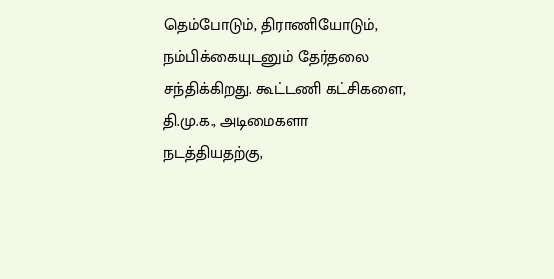தெம்போடும், திராணியோடும், நம்பிக்கையுடனும் தேர்தலை சந்திக்கிறது. கூட்டணி கட்சிகளை, தி.மு.க., அடிமைகளா நடத்தியதற்கு,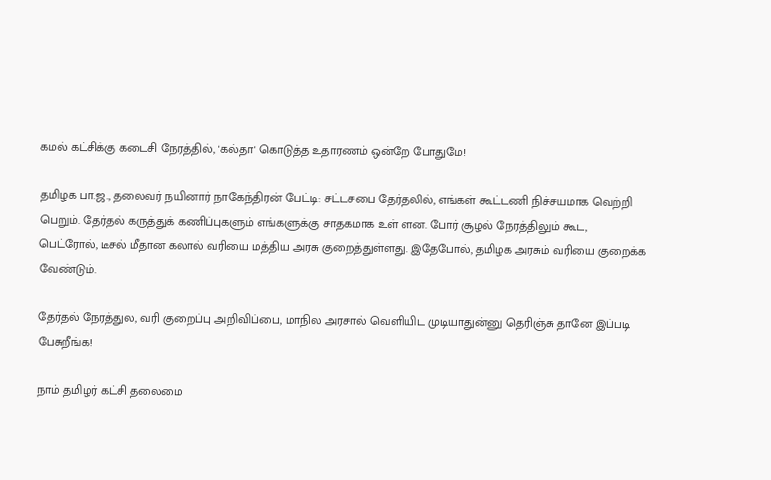கமல் கட்சிக்கு கடைசி நேரத்தில், 'கல்தா' கொடுத்த உதாரணம் ஒன்றே போதுமே!

தமிழக பா.ஜ., தலைவர் நயினார் நாகேந்திரன் பேட்டி: சட்டசபை தேர்தலில், எங்கள் கூட்டணி நிச்சயமாக வெற்றி பெறும். தேர்தல் கருத்துக் கணிப்புகளும் எங்களுக்கு சாதகமாக உள் ளன. போர் சூழல் நேரத்திலும் கூட, பெட்ரோல், டீசல் மீதான கலால் வரியை மத்திய அரசு குறைத்துள்ளது. இதேபோல், தமிழக அரசும் வரியை குறைக்க வேண்டும்.

தேர்தல் நேரத்துல, வரி குறைப்பு அறிவிப்பை, மாநில அரசால் வெளியிட முடியாதுன்னு தெரிஞ்சு தானே இப்படி பேசுறீங்க!

நாம் தமிழர் கட்சி தலைமை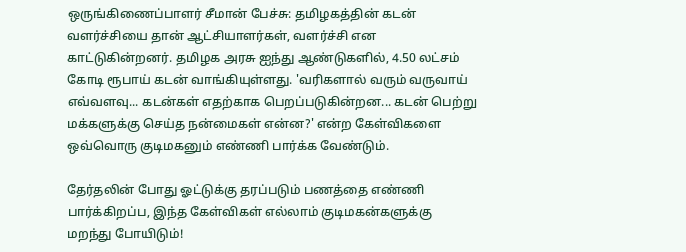ஒருங்கிணைப்பாளர் சீமான் பேச்சு: தமிழகத்தின் கடன் வளர்ச்சியை தான் ஆட்சியாளர்கள், வளர்ச்சி என காட்டுகின்றனர். தமிழக அரசு ஐந்து ஆண்டுகளில், 4.50 லட்சம் கோடி ரூபாய் கடன் வாங்கியுள்ளது. 'வரிகளால் வரும் வருவாய் எவ்வளவு... கடன்கள் எதற்காக பெறப்படுகின்றன... கடன் பெற்று மக்களுக்கு செய்த நன்மைகள் என்ன?' என்ற கேள்விகளை ஒவ்வொரு குடிமகனும் எண்ணி பார்க்க வேண்டும்.

தேர்தலின் போது ஓட்டுக்கு தரப்படும் பணத்தை எண்ணி பார்க்கிறப்ப, இந்த கேள்விகள் எல்லாம் குடிமகன்களுக்கு மறந்து போயிடும்!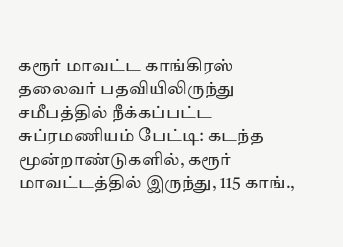கரூர் மாவட்ட காங்கிரஸ் தலைவர் பதவியிலிருந்து சமீபத்தில் நீக்கப்பட்ட சுப்ரமணியம் பேட்டி: கடந்த மூன்றாண்டுகளில், கரூர் மாவட்டத்தில் இருந்து, 115 காங்.,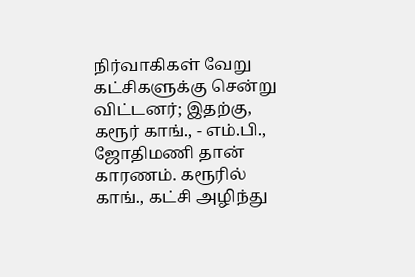நிர்வாகிகள் வேறு கட்சிகளுக்கு சென்று விட்டனர்; இதற்கு, கரூர் காங்., - எம்.பி., ஜோதிமணி தான் காரணம். கரூரில் காங்., கட்சி அழிந்து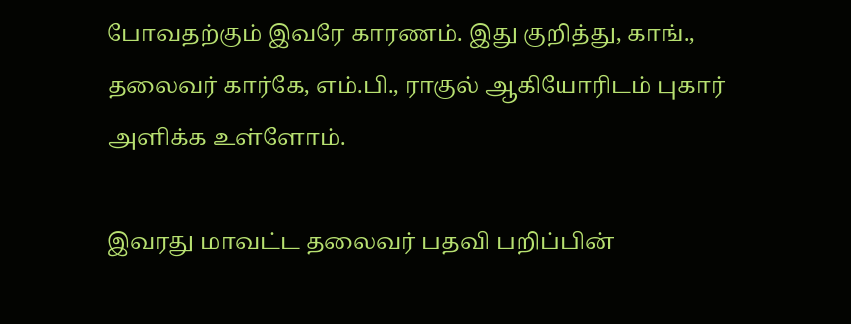போவதற்கும் இவரே காரணம். இது குறித்து, காங்., தலைவர் கார்கே, எம்.பி., ராகுல் ஆகியோரிடம் புகார் அளிக்க உள்ளோம்.

இவரது மாவட்ட தலைவர் பதவி பறிப்பின்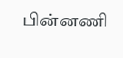பின்னணி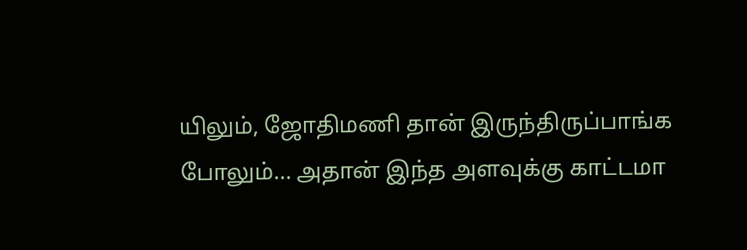யிலும், ஜோதிமணி தான் இருந்திருப்பாங்க போலும்... அதான் இந்த அளவுக்கு காட்டமா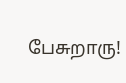பேசுறாரு!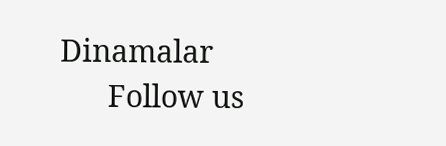Dinamalar
      Follow us